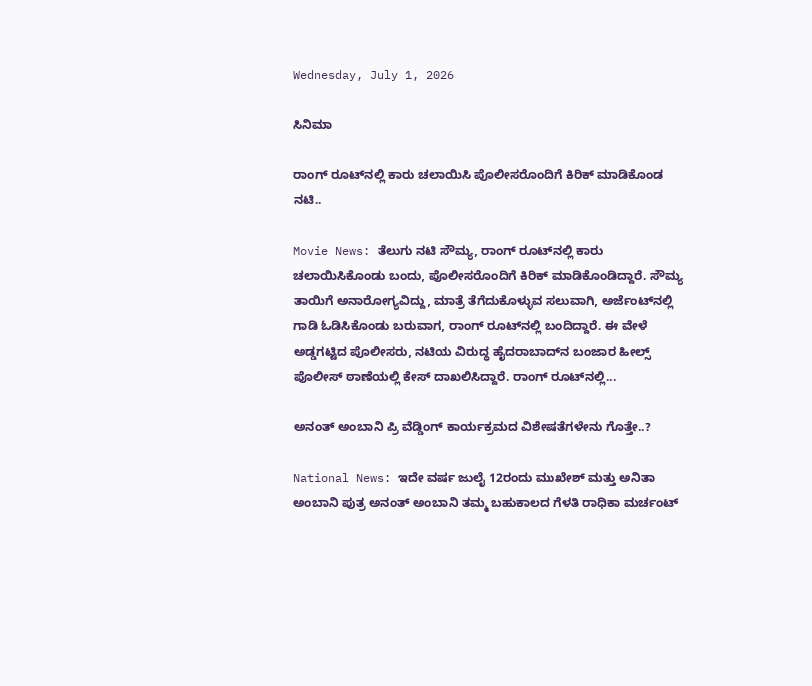Wednesday, July 1, 2026

ಸಿನಿಮಾ

ರಾಂಗ್ ರೂಟ್‌ನಲ್ಲಿ ಕಾರು ಚಲಾಯಿಸಿ ಪೊಲೀಸರೊಂದಿಗೆ ಕಿರಿಕ್ ಮಾಡಿಕೊಂಡ ನಟಿ..

Movie News: ತೆಲುಗು ನಟಿ ಸೌಮ್ಯ, ರಾಂಗ್ ರೂಟ್‌ನಲ್ಲಿ ಕಾರು ಚಲಾಯಿಸಿಕೊಂಡು ಬಂದು, ಪೊಲೀಸರೊಂದಿಗೆ ಕಿರಿಕ್ ಮಾಡಿಕೊಂಡಿದ್ದಾರೆ. ಸೌಮ್ಯ ತಾಯಿಗೆ ಅನಾರೋಗ್ಯವಿದ್ದು, ಮಾತ್ರೆ ತೆಗೆದುಕೊಳ್ಳುವ ಸಲುವಾಗಿ, ಅರ್ಜೆಂಟ್‌ನಲ್ಲಿ ಗಾಡಿ ಓಡಿಸಿಕೊಂಡು ಬರುವಾಗ, ರಾಂಗ್‌ ರೂಟ್‌ನಲ್ಲಿ ಬಂದಿದ್ದಾರೆ. ಈ ವೇಳೆ ಅಡ್ಡಗಟ್ಟಿದ ಪೊಲೀಸರು, ನಟಿಯ ವಿರುದ್ಧ ಹೈದರಾಬಾದ್‌ನ ಬಂಜಾರ ಹೀಲ್ಸ್ ಪೊಲೀಸ್ ಠಾಣೆಯಲ್ಲಿ ಕೇಸ್ ದಾಖಲಿಸಿದ್ದಾರೆ. ರಾಂಗ್‌ ರೂಟ್‌ನಲ್ಲಿ...

ಅನಂತ್ ಅಂಬಾನಿ ಪ್ರಿ ವೆಡ್ಡಿಂಗ್ ಕಾರ್ಯಕ್ರಮದ ವಿಶೇಷತೆಗಳೇನು ಗೊತ್ತೇ..?

National News: ಇದೇ ವರ್ಷ ಜುಲೈ 12ರಂದು ಮುಖೇಶ್ ಮತ್ತು ಅನಿತಾ ಅಂಬಾನಿ ಪುತ್ರ ಅನಂತ್ ಅಂಬಾನಿ ತಮ್ಮ ಬಹುಕಾಲದ ಗೆಳತಿ ರಾಧಿಕಾ ಮರ್ಚಂಟ್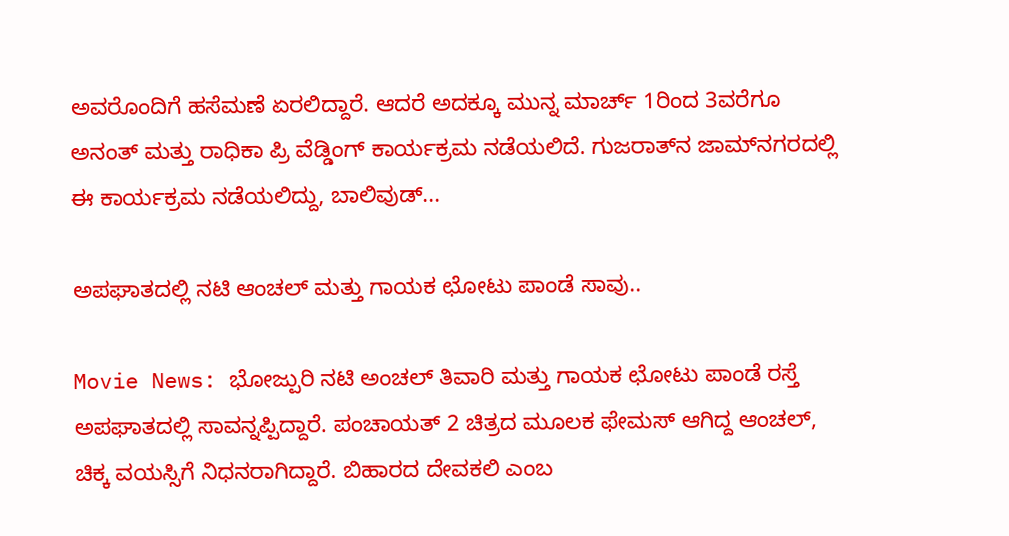ಅವರೊಂದಿಗೆ ಹಸೆಮಣೆ ಏರಲಿದ್ದಾರೆ. ಆದರೆ ಅದಕ್ಕೂ ಮುನ್ನ ಮಾರ್ಚ್ 1ರಿಂದ 3ವರೆಗೂ ಅನಂತ್ ಮತ್ತು ರಾಧಿಕಾ ಪ್ರಿ ವೆಡ್ಡಿಂಗ್ ಕಾರ್ಯಕ್ರಮ ನಡೆಯಲಿದೆ. ಗುಜರಾತ್‌ನ ಜಾಮ್‌ನಗರದಲ್ಲಿ ಈ ಕಾರ್ಯಕ್ರಮ ನಡೆಯಲಿದ್ದು, ಬಾಲಿವುಡ್...

ಅಪಘಾತದಲ್ಲಿ ನಟಿ ಆಂಚಲ್ ಮತ್ತು ಗಾಯಕ ಛೋಟು ಪಾಂಡೆ ಸಾವು..

Movie News: ಭೋಜ್ಪುರಿ ನಟಿ ಅಂಚಲ್ ತಿವಾರಿ ಮತ್ತು ಗಾಯಕ ಛೋಟು ಪಾಂಡೆ ರಸ್ತೆ ಅಪಘಾತದಲ್ಲಿ ಸಾವನ್ನಪ್ಪಿದ್ದಾರೆ. ಪಂಚಾಯತ್ 2 ಚಿತ್ರದ ಮೂಲಕ ಫೇಮಸ್ ಆಗಿದ್ದ ಆಂಚಲ್, ಚಿಕ್ಕ ವಯಸ್ಸಿಗೆ ನಿಧನರಾಗಿದ್ದಾರೆ. ಬಿಹಾರದ ದೇವಕಲಿ ಎಂಬ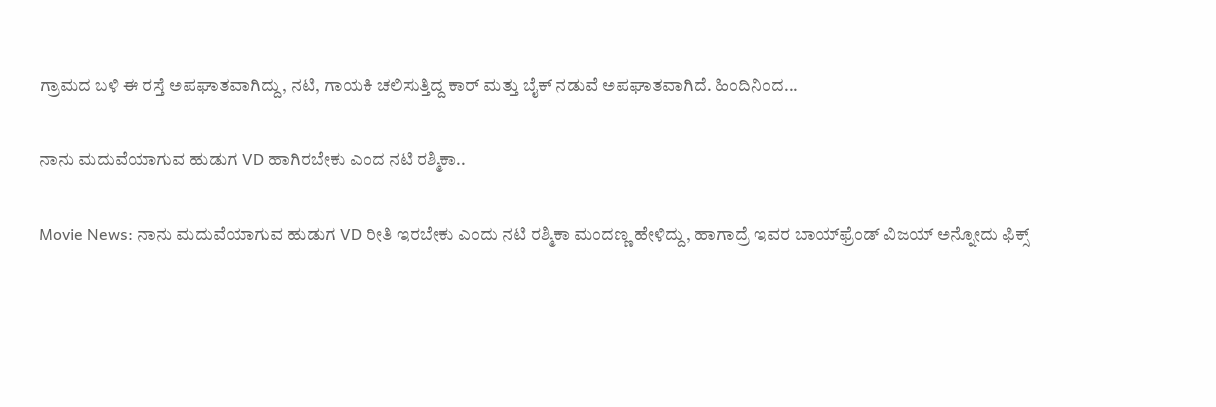ಗ್ರಾಮದ ಬಳಿ ಈ ರಸ್ತೆ ಅಪಘಾತವಾಗಿದ್ದು, ನಟಿ, ಗಾಯಕಿ ಚಲಿಸುತ್ತಿದ್ದ ಕಾರ್ ಮತ್ತು ಬೈಕ್ ನಡುವೆ ಅಪಘಾತವಾಗಿದೆ. ಹಿಂದಿನಿಂದ...

ನಾನು ಮದುವೆಯಾಗುವ ಹುಡುಗ VD ಹಾಗಿರಬೇಕು ಎಂದ ನಟಿ ರಶ್ಮಿಕಾ..

Movie News: ನಾನು ಮದುವೆಯಾಗುವ ಹುಡುಗ VD ರೀತಿ ಇರಬೇಕು ಎಂದು ನಟಿ ರಶ್ಮಿಕಾ ಮಂದಣ್ಣ ಹೇಳಿದ್ದು, ಹಾಗಾದ್ರೆ ಇವರ ಬಾಯ್‌ಫ್ರೆಂಡ್ ವಿಜಯ್ ಅನ್ನೋದು ಫಿಕ್ಸ್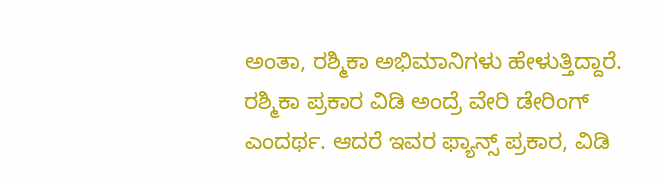ಅಂತಾ, ರಶ್ಮಿಕಾ ಅಭಿಮಾನಿಗಳು ಹೇಳುತ್ತಿದ್ದಾರೆ. ರಶ್ಮಿಕಾ ಪ್ರಕಾರ ವಿಡಿ ಅಂದ್ರೆ ವೇರಿ ಡೇರಿಂಗ್ ಎಂದರ್ಥ. ಆದರೆ ಇವರ ಫ್ಯಾನ್ಸ್ ಪ್ರಕಾರ, ವಿಡಿ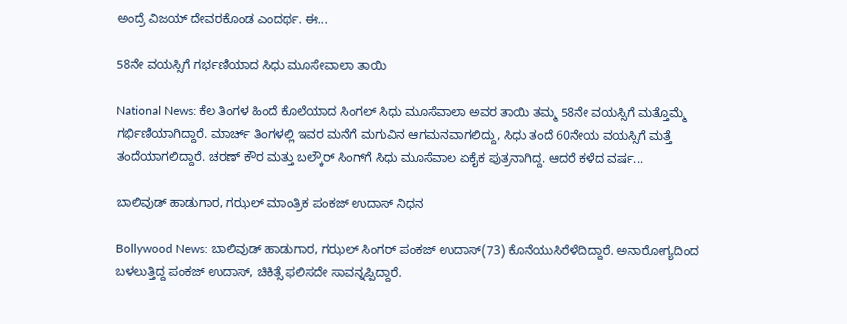ಅಂದ್ರೆ ವಿಜಯ್ ದೇವರಕೊಂಡ ಎಂದರ್ಥ. ಈ...

58ನೇ ವಯಸ್ಸಿಗೆ ಗರ್ಭಣಿಯಾದ ಸಿಧು ಮೂಸೇವಾಲಾ ತಾಯಿ

National News: ಕೆಲ ತಿಂಗಳ ಹಿಂದೆ ಕೊಲೆಯಾದ ಸಿಂಗಲ್ ಸಿಧು ಮೂಸೆವಾಲಾ ಅವರ ತಾಯಿ ತಮ್ಮ 58ನೇ ವಯಸ್ಸಿಗೆ ಮತ್ತೊಮ್ಮೆ ಗರ್ಭಿಣಿಯಾಗಿದ್ದಾರೆ. ಮಾರ್ಚ್‌ ತಿಂಗಳಲ್ಲಿ ಇವರ ಮನೆಗೆ ಮಗುವಿನ ಆಗಮನವಾಗಲಿದ್ದು, ಸಿಧು ತಂದೆ 60ನೇಯ ವಯಸ್ಸಿಗೆ ಮತ್ತೆ ತಂದೆಯಾಗಲಿದ್ದಾರೆ. ಚರಣ್ ಕೌರ ಮತ್ತು ಬಲ್ಕೌರ್ ಸಿಂಗ್‌ಗೆ ಸಿಧು ಮೂಸೆವಾಲ ಏಕೈಕ ಪುತ್ರನಾಗಿದ್ದ. ಆದರೆ ಕಳೆದ ವರ್ಷ...

ಬಾಲಿವುಡ್ ಹಾಡುಗಾರ, ಗಝಲ್ ಮಾಂತ್ರಿಕ ಪಂಕಜ್‌ ಉದಾಸ್ ನಿಧನ

Bollywood News: ಬಾಲಿವುಡ್ ಹಾಡುಗಾರ, ಗಝಲ್ ಸಿಂಗರ್ ಪಂಕಜ್‌ ಉದಾಸ್(73) ಕೊನೆಯುಸಿರೆಳೆದಿದ್ದಾರೆ. ಅನಾರೋಗ್ಯದಿಂದ ಬಳಲುತ್ತಿದ್ದ ಪಂಕಜ್ ಉದಾಸ್, ಚಿಕಿತ್ಸೆ ಫಲಿಸದೇ ಸಾವನ್ನಪ್ಪಿದ್ದಾರೆ.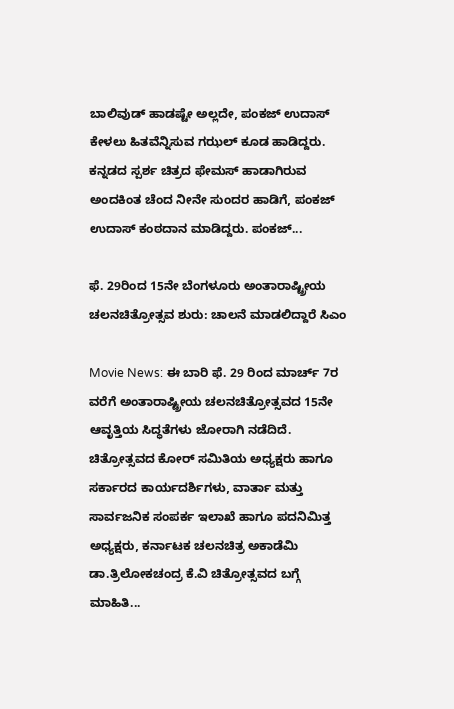ಬಾಲಿವುಡ್ ಹಾಡಷ್ಟೇ ಅಲ್ಲದೇ, ಪಂಕಜ್ ಉದಾಸ್ ಕೇಳಲು ಹಿತವೆನ್ನಿಸುವ ಗಝಲ್ ಕೂಡ ಹಾಡಿದ್ದರು. ಕನ್ನಡದ ಸ್ಪರ್ಶ ಚಿತ್ರದ ಫೇಮಸ್ ಹಾಡಾಗಿರುವ ಅಂದಕಿಂತ ಚೆಂದ ನೀನೇ ಸುಂದರ ಹಾಡಿಗೆ, ಪಂಕಜ್ ಉದಾಸ್ ಕಂಠದಾನ ಮಾಡಿದ್ದರು. ಪಂಕಜ್...

ಫೆ. 29ರಿಂದ 15ನೇ ಬೆಂಗಳೂರು ಅಂತಾರಾಷ್ಟ್ರೀಯ ಚಲನಚಿತ್ರೋತ್ಸವ ಶುರು: ಚಾಲನೆ ಮಾಡಲಿದ್ದಾರೆ ಸಿಎಂ

Movie News: ಈ ಬಾರಿ ಫೆ. 29 ರಿಂದ ಮಾರ್ಚ್ 7ರ ವರೆಗೆ ಅಂತಾರಾಷ್ಟ್ರೀಯ ಚಲನಚಿತ್ರೋತ್ಸವದ 15ನೇ ಆವೃತ್ತಿಯ ಸಿದ್ಧತೆಗಳು ಜೋರಾಗಿ ನಡೆದಿದೆ. ಚಿತ್ರೋತ್ಸವದ ಕೋರ್ ಸಮಿತಿಯ ಅಧ್ಯಕ್ಷರು ಹಾಗೂ ಸರ್ಕಾರದ ಕಾರ್ಯದರ್ಶಿಗಳು, ವಾರ್ತಾ ಮತ್ತು ಸಾರ್ವಜನಿಕ ಸಂಪರ್ಕ ಇಲಾಖೆ ಹಾಗೂ ಪದನಿಮಿತ್ತ ಅಧ್ಯಕ್ಷರು, ಕರ್ನಾಟಕ ಚಲನಚಿತ್ರ ಅಕಾಡೆಮಿ ಡಾ.ತ್ರಿಲೋಕಚಂದ್ರ ಕೆ.ವಿ ಚಿತ್ರೋತ್ಸವದ ಬಗ್ಗೆ ಮಾಹಿತಿ...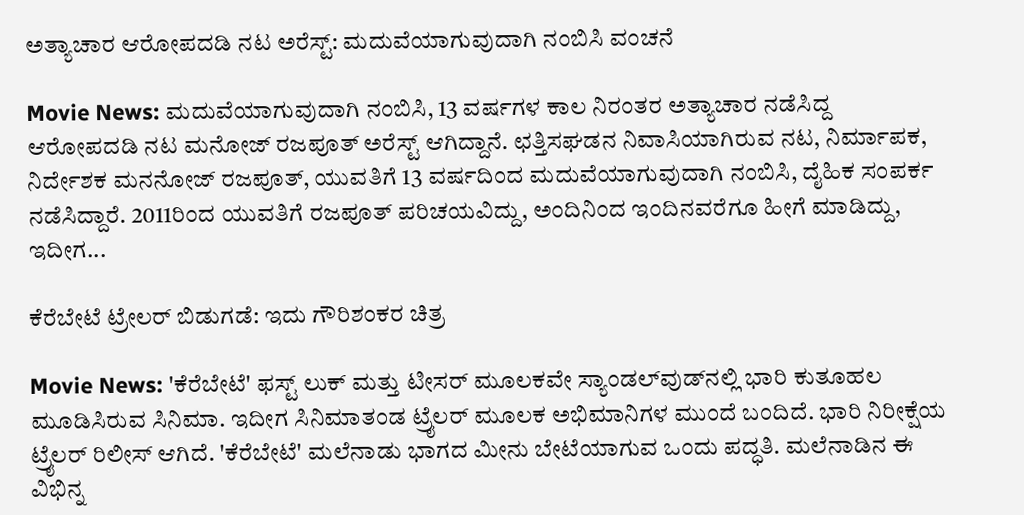ಅತ್ಯಾಚಾರ ಆರೋಪದಡಿ ನಟ ಅರೆಸ್ಟ್: ಮದುವೆಯಾಗುವುದಾಗಿ ನಂಬಿಸಿ ವಂಚನೆ

Movie News: ಮದುವೆಯಾಗುವುದಾಗಿ ನಂಬಿಸಿ, 13 ವರ್ಷಗಳ ಕಾಲ ನಿರಂತರ ಅತ್ಯಾಚಾರ ನಡೆಸಿದ್ದ ಆರೋಪದಡಿ ನಟ ಮನೋಜ್ ರಜಪೂತ್ ಅರೆಸ್ಟ್ ಆಗಿದ್ದಾನೆ. ಛತ್ತಿಸಘಡನ ನಿವಾಸಿಯಾಗಿರುವ ನಟ, ನಿರ್ಮಾಪಕ, ನಿರ್ದೇಶಕ ಮನನೋಜ್ ರಜಪೂತ್, ಯುವತಿಗೆ 13 ವರ್ಷದಿಂದ ಮದುವೆಯಾಗುವುದಾಗಿ ನಂಬಿಸಿ, ದೈಹಿಕ ಸಂಪರ್ಕ ನಡೆಸಿದ್ದಾರೆ. 2011ರಿಂದ ಯುವತಿಗೆ ರಜಪೂತ್ ಪರಿಚಯವಿದ್ದು, ಅಂದಿನಿಂದ ಇಂದಿನವರೆಗೂ ಹೀಗೆ ಮಾಡಿದ್ದು, ಇದೀಗ...

ಕೆರೆಬೇಟೆ ಟ್ರೇಲರ್ ಬಿಡುಗಡೆ: ಇದು ಗೌರಿಶಂಕರ ಚಿತ್ರ

Movie News: 'ಕೆರೆಬೇಟೆ' ಫಸ್ಟ್ ಲುಕ್ ಮತ್ತು ಟೀಸರ್ ಮೂಲಕವೇ ಸ್ಯಾಂಡಲ್‌ವುಡ್‌ನಲ್ಲಿ ಭಾರಿ ಕುತೂಹಲ ಮೂಡಿಸಿರುವ ಸಿನಿಮಾ. ಇದೀಗ ಸಿನಿಮಾತಂಡ ಟ್ರೈಲರ್ ಮೂಲಕ ಅಭಿಮಾನಿಗಳ ಮುಂದೆ ಬಂದಿದೆ. ಭಾರಿ ನಿರೀಕ್ಷೆಯ ಟ್ರೈಲರ್ ರಿಲೀಸ್ ಆಗಿದೆ. 'ಕೆರೆಬೇಟೆ' ಮಲೆನಾಡು ಭಾಗದ ಮೀನು ಬೇಟೆಯಾಗುವ ಒಂದು ಪದ್ಧತಿ. ಮಲೆನಾಡಿನ ಈ ವಿಭಿನ್ನ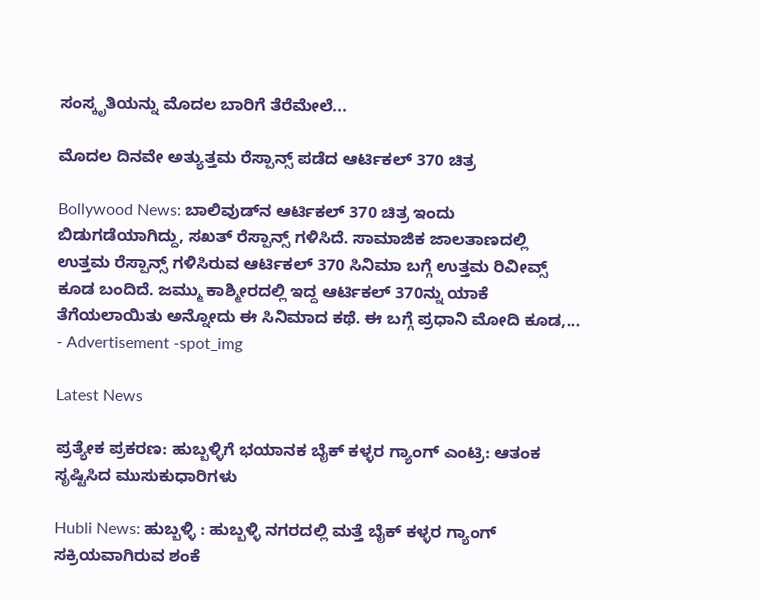ಸಂಸ್ಕೃತಿಯನ್ನು ಮೊದಲ ಬಾರಿಗೆ ತೆರೆಮೇಲೆ...

ಮೊದಲ ದಿನವೇ ಅತ್ಯುತ್ತಮ ರೆಸ್ಪಾನ್ಸ್ ಪಡೆದ ಆರ್ಟಿಕಲ್ 370 ಚಿತ್ರ

Bollywood News: ಬಾಲಿವುಡ್‌ನ ಆರ್ಟಿಕಲ್ 370 ಚಿತ್ರ ಇಂದು ಬಿಡುಗಡೆಯಾಗಿದ್ದು, ಸಖತ್ ರೆಸ್ಪಾನ್ಸ್ ಗಳಿಸಿದೆ. ಸಾಮಾಜಿಕ ಜಾಲತಾಣದಲ್ಲಿ ಉತ್ತಮ ರೆಸ್ಪಾನ್ಸ್ ಗಳಿಸಿರುವ ಆರ್ಟಿಕಲ್ 370 ಸಿನಿಮಾ ಬಗ್ಗೆ ಉತ್ತಮ ರಿವೀವ್ಸ್ ಕೂಡ ಬಂದಿದೆ. ಜಮ್ಮು ಕಾಶ್ಮೀರದಲ್ಲಿ ಇದ್ದ ಆರ್ಟಿಕಲ್ 370ನ್ನು ಯಾಕೆ ತೆಗೆಯಲಾಯಿತು ಅನ್ನೋದು ಈ ಸಿನಿಮಾದ ಕಥೆ. ಈ ಬಗ್ಗೆ ಪ್ರಧಾನಿ ಮೋದಿ ಕೂಡ,...
- Advertisement -spot_img

Latest News

ಪ್ರತ್ಯೇಕ ಪ್ರಕರಣ: ಹುಬ್ಬಳ್ಳಿಗೆ ಭಯಾನಕ ಬೈಕ್ ಕಳ್ಳರ ಗ್ಯಾಂಗ್ ಎಂಟ್ರಿ: ಆತಂಕ ಸೃಷ್ಟಿಸಿದ ಮುಸುಕುಧಾರಿಗಳು

Hubli News: ಹುಬ್ಬಳ್ಳಿ : ಹುಬ್ಬಳ್ಳಿ ನಗರದಲ್ಲಿ ಮತ್ತೆ ಬೈಕ್ ಕಳ್ಳರ ಗ್ಯಾಂಗ್ ಸಕ್ರಿಯವಾಗಿರುವ ಶಂಕೆ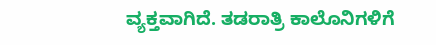ವ್ಯಕ್ತವಾಗಿದೆ. ತಡರಾತ್ರಿ ಕಾಲೊನಿಗಳಿಗೆ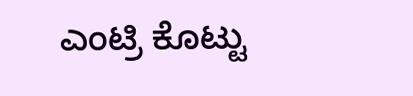ಎಂಟ್ರಿ ಕೊಟ್ಟು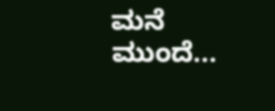ಮನೆ ಮುಂದೆ...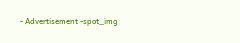- Advertisement -spot_img